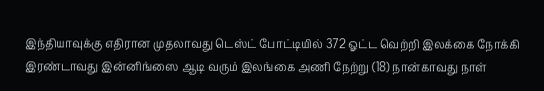இந்தியாவுக்கு எதிரான முதலாவது டெஸ்ட் போட்டியில் 372 ஓட்ட வெற்றி இலக்கை நோக்கி இரண்டாவது இன்னிங்ஸை ஆடி வரும் இலங்கை அணி நேற்று (18) நான்காவது நாள்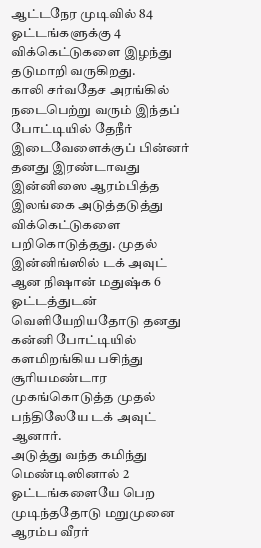ஆட்டநேர முடிவில் 84 ஓட்டங்களுக்கு 4 விக்கெட்டுகளை இழந்து தடுமாறி வருகிறது.
காலி சர்வதேச அரங்கில் நடைபெற்று வரும் இந்தப் போட்டியில் தேநீர் இடைவேளைக்குப் பின்னர் தனது இரண்டாவது இன்னிஸை ஆரம்பித்த இலங்கை அடுத்தடுத்து விக்கெட்டுகளை பறிகொடுத்தது. முதல் இன்னிங்ஸில் டக் அவுட் ஆன நிஷான் மதுஷ்க 6 ஓட்டத்துடன் வெளியேறியதோடு தனது கன்னி போட்டியில் களமிறங்கிய பசிந்து சூரியமண்டார முகங்கொடுத்த முதல் பந்திலேயே டக் அவுட் ஆனார்.
அடுத்து வந்த கமிந்து மெண்டிஸினால் 2 ஓட்டங்களையே பெற முடிந்ததோடு மறுமுனை ஆரம்ப வீரர்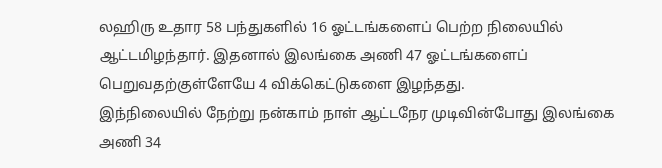லஹிரு உதார 58 பந்துகளில் 16 ஓட்டங்களைப் பெற்ற நிலையில் ஆட்டமிழந்தார். இதனால் இலங்கை அணி 47 ஓட்டங்களைப் பெறுவதற்குள்ளேயே 4 விக்கெட்டுகளை இழந்தது.
இந்நிலையில் நேற்று நன்காம் நாள் ஆட்டநேர முடிவின்போது இலங்கை அணி 34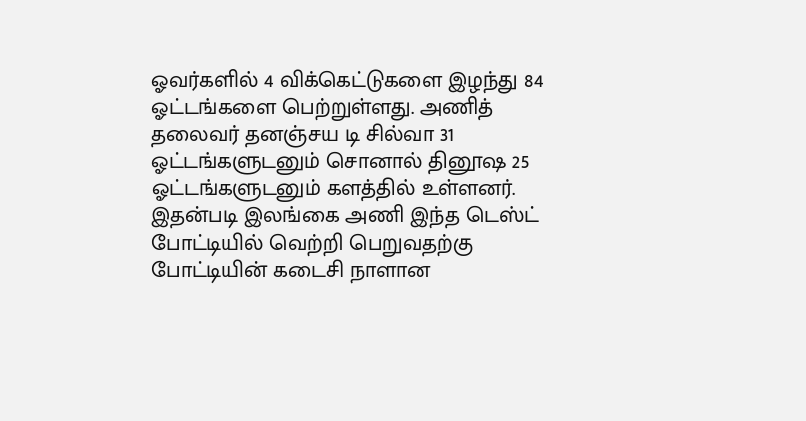ஓவர்களில் 4 விக்கெட்டுகளை இழந்து 84 ஓட்டங்களை பெற்றுள்ளது. அணித் தலைவர் தனஞ்சய டி சில்வா 31 ஓட்டங்களுடனும் சொனால் தினூஷ 25 ஓட்டங்களுடனும் களத்தில் உள்ளனர். இதன்படி இலங்கை அணி இந்த டெஸ்ட் போட்டியில் வெற்றி பெறுவதற்கு போட்டியின் கடைசி நாளான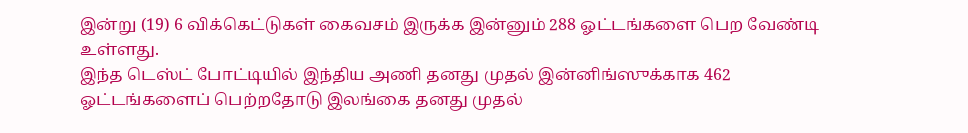இன்று (19) 6 விக்கெட்டுகள் கைவசம் இருக்க இன்னும் 288 ஓட்டங்களை பெற வேண்டி உள்ளது.
இந்த டெஸ்ட் போட்டியில் இந்திய அணி தனது முதல் இன்னிங்ஸுக்காக 462 ஓட்டங்களைப் பெற்றதோடு இலங்கை தனது முதல்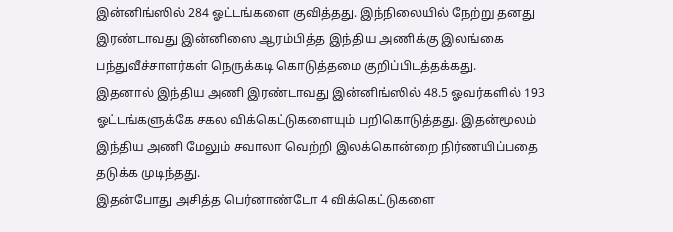இன்னிங்ஸில் 284 ஓட்டங்களை குவித்தது. இந்நிலையில் நேற்று தனது இரண்டாவது இன்னிஸை ஆரம்பித்த இந்திய அணிக்கு இலங்கை பந்துவீச்சாளர்கள் நெருக்கடி கொடுத்தமை குறிப்பிடத்தக்கது.
இதனால் இந்திய அணி இரண்டாவது இன்னிங்ஸில் 48.5 ஓவர்களில் 193 ஓட்டங்களுக்கே சகல விக்கெட்டுகளையும் பறிகொடுத்தது. இதன்மூலம் இந்திய அணி மேலும் சவாலா வெற்றி இலக்கொன்றை நிர்ணயிப்பதை தடுக்க முடிந்தது.
இதன்போது அசித்த பெர்னாண்டோ 4 விக்கெட்டுகளை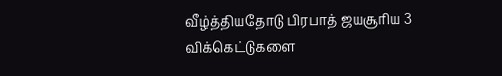வீழ்த்தியதோடு பிரபாத் ஜயசூரிய 3 விக்கெட்டுகளை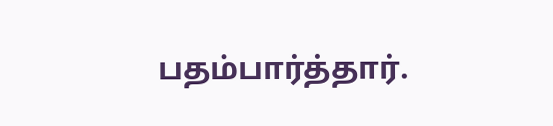பதம்பார்த்தார்.